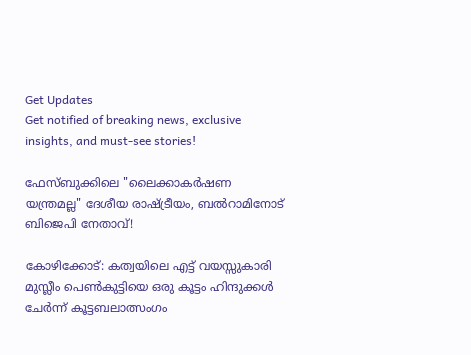Get Updates
Get notified of breaking news, exclusive insights, and must-see stories!

ഫേസ്ബുക്കിലെ "ലൈക്കാകർഷണ യന്ത്രമല്ല" ദേശീയ രാഷ്ട്രീയം, ബൽറാമിനോട് ബിജെപി നേതാവ്!

കോഴിക്കോട്: കത്വയിലെ എട്ട് വയസ്സുകാരി മുസ്ലീം പെൺകുട്ടിയെ ഒരു കൂട്ടം ഹിന്ദുക്കൾ ചേർന്ന് കൂട്ടബലാത്സംഗം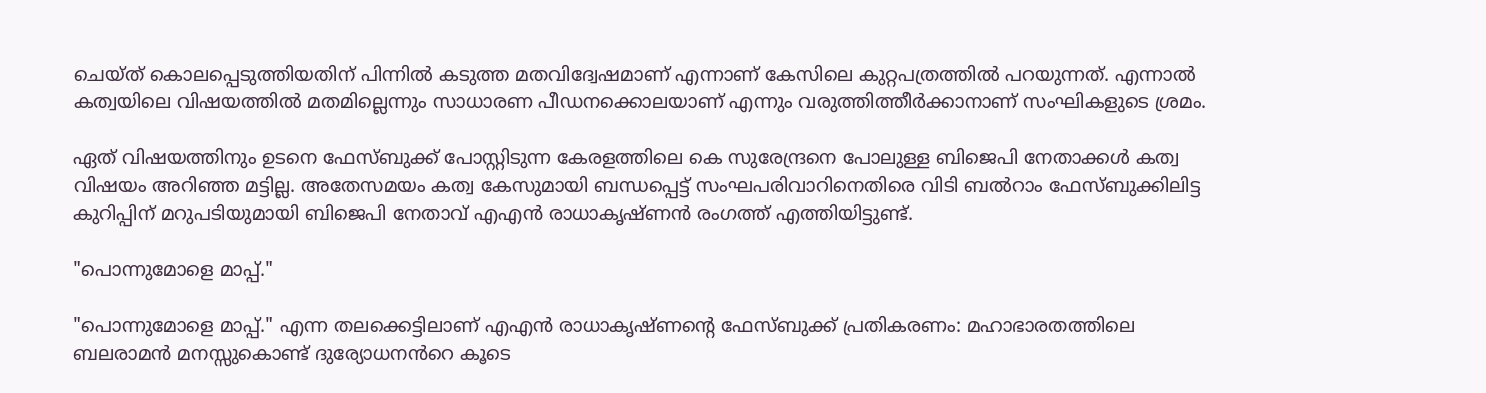ചെയ്ത് കൊലപ്പെടുത്തിയതിന് പിന്നിൽ കടുത്ത മതവിദ്വേഷമാണ് എന്നാണ് കേസിലെ കുറ്റപത്രത്തിൽ പറയുന്നത്. എന്നാൽ കത്വയിലെ വിഷയത്തിൽ മതമില്ലെന്നും സാധാരണ പീഡനക്കൊലയാണ് എന്നും വരുത്തിത്തീർക്കാനാണ് സംഘികളുടെ ശ്രമം.

ഏത് വിഷയത്തിനും ഉടനെ ഫേസ്ബുക്ക് പോസ്റ്റിടുന്ന കേരളത്തിലെ കെ സുരേന്ദ്രനെ പോലുള്ള ബിജെപി നേതാക്കൾ കത്വ വിഷയം അറിഞ്ഞ മട്ടില്ല. അതേസമയം കത്വ കേസുമായി ബന്ധപ്പെട്ട് സംഘപരിവാറിനെതിരെ വിടി ബൽറാം ഫേസ്ബുക്കിലിട്ട കുറിപ്പിന് മറുപടിയുമായി ബിജെപി നേതാവ് എഎൻ രാധാകൃഷ്ണൻ രംഗത്ത് എത്തിയിട്ടുണ്ട്.

"പൊന്നുമോളെ മാപ്പ്."

"പൊന്നുമോളെ മാപ്പ്." എന്ന തലക്കെട്ടിലാണ് എഎൻ രാധാകൃഷ്ണന്റെ ഫേസ്ബുക്ക് പ്രതികരണം: മഹാഭാരതത്തിലെ ബലരാമൻ മനസ്സുകൊണ്ട് ദുര്യോധനൻറെ കൂടെ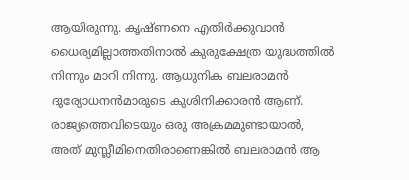ആയിരുന്നു. കൃഷ്ണനെ എതിർക്കുവാൻ ധൈര്യമില്ലാത്തതിനാൽ കുരുക്ഷേത്ര യുദ്ധത്തിൽ നിന്നും മാറി നിന്നു. ആധുനിക ബലരാമൻ ദുര്യോധനൻമാരുടെ കുശിനിക്കാരൻ ആണ്. രാജ്യത്തെവിടെയും ഒരു അക്രമമുണ്ടായാൽ, അത് മുസ്ലീമിനെതിരാണെങ്കിൽ ബലരാമൻ ആ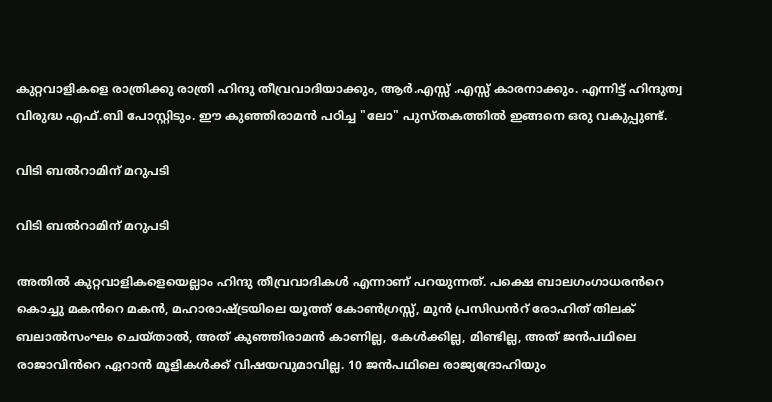കുറ്റവാളികളെ രാത്രിക്കു രാത്രി ഹിന്ദു തീവ്രവാദിയാക്കും, ആർ.എസ്സ് .എസ്സ് കാരനാക്കും. എന്നിട്ട് ഹിന്ദുത്വ വിരുദ്ധ എഫ്.ബി പോസ്റ്റിടും. ഈ കുഞ്ഞിരാമൻ പഠിച്ച "ലോ" പുസ്തകത്തിൽ ഇങ്ങനെ ഒരു വകുപ്പുണ്ട്.

വിടി ബൽറാമിന് മറുപടി

വിടി ബൽറാമിന് മറുപടി

അതിൽ കുറ്റവാളികളെയെല്ലാം ഹിന്ദു തീവ്രവാദികൾ എന്നാണ് പറയുന്നത്. പക്ഷെ ബാലഗംഗാധരൻറെ കൊച്ചു മകൻറെ മകൻ, മഹാരാഷ്ട്രയിലെ യൂത്ത് കോൺഗ്രസ്സ്, മുൻ പ്രസിഡൻറ് രോഹിത് തിലക് ബലാൽസംഘം ചെയ്താൽ, അത് കുഞ്ഞിരാമൻ കാണില്ല, കേൾക്കില്ല, മിണ്ടില്ല, അത് ജൻപഥിലെ രാജാവിൻറെ ഏറാൻ മൂളികൾക്ക് വിഷയവുമാവില്ല. 10 ജൻപഥിലെ രാജ്യദ്രോഹിയും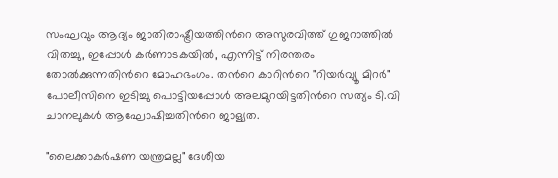സംഘവും ആദ്യം ജാതിരാഷ്ട്രീയത്തിൻറെ അസുരവിത്ത് ഗുജറാത്തിൽ വിതച്ചു, ഇപ്പോൾ കർണാടകയിൽ, എന്നിട്ട് നിരന്തരം തോൽക്കുന്നതിൻറെ മോഹഭംഗം. തൻറെ കാറിൻറെ "റിയർവ്യൂ മിറർ" പോലീസിനെ ഇടിച്ചു പൊട്ടിയപ്പോൾ അലമുറയിട്ടതിൻറെ സത്യം ടി.വി ചാനലുകൾ ആഘോഷിച്ചതിൻറെ ജാള്യത.

"ലൈക്കാകർഷണ യന്ത്രമല്ല" ദേശീയ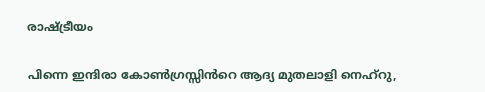രാഷ്ട്രീയം

പിന്നെ ഇന്ദിരാ കോൺഗ്രസ്സിൻറെ ആദ്യ മുതലാളി നെഹ്‌റു,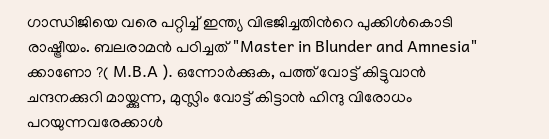ഗാന്ധിജിയെ വരെ പറ്റിച്ച് ഇന്ത്യ വിഭജിച്ചതിൻറെ പുക്കിൾകൊടി രാഷ്ട്രീയം. ബലരാമൻ പഠിച്ചത് "Master in Blunder and Amnesia" ക്കാണോ ?( M.B.A ). ഒന്നോർക്കുക, പത്ത് വോട്ട് കിട്ടുവാൻ ചന്ദനക്കുറി മായ്ക്കുന്ന, മുസ്ലിം വോട്ട് കിട്ടാൻ ഹിന്ദു വിരോധം പറയുന്നവരേക്കാൾ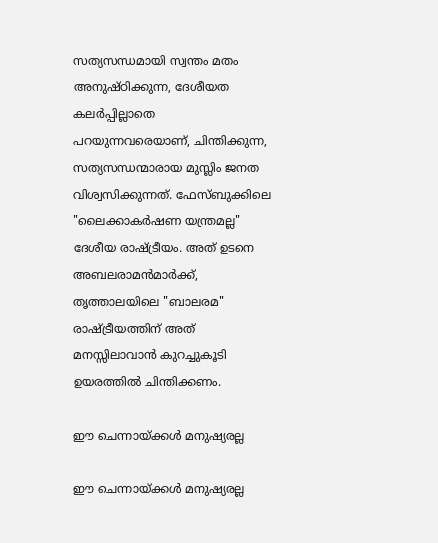സത്യസന്ധമായി സ്വന്തം മതം അനുഷ്ഠിക്കുന്ന, ദേശീയത കലർപ്പില്ലാതെ പറയുന്നവരെയാണ്, ചിന്തിക്കുന്ന, സത്യസന്ധന്മാരായ മുസ്ലിം ജനത വിശ്വസിക്കുന്നത്. ഫേസ്ബുക്കിലെ "ലൈക്കാകർഷണ യന്ത്രമല്ല" ദേശീയ രാഷ്ട്രീയം. അത് ഉടനെ അബലരാമൻമാർക്ക്, തൃത്താലയിലെ "ബാലരമ" രാഷ്ട്രീയത്തിന് അത് മനസ്സിലാവാൻ കുറച്ചുകൂടി ഉയരത്തിൽ ചിന്തിക്കണം.

ഈ ചെന്നായ്ക്കൾ മനുഷ്യരല്ല

ഈ ചെന്നായ്ക്കൾ മനുഷ്യരല്ല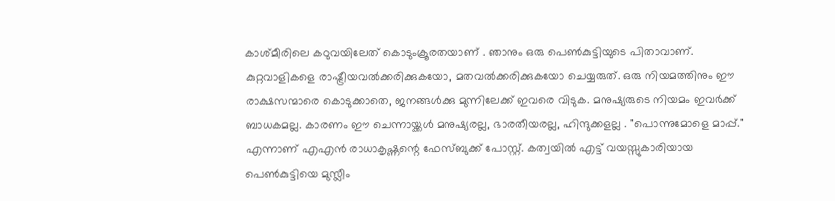കാശ്മീരിലെ കഠുവയിലേത് കൊടുംക്രൂരതയാണ് . ഞാനും ഒരു പെൺകുട്ടിയുടെ പിതാവാണ്. കുറ്റവാളികളെ രാഷ്ട്രീയവൽക്കരിക്കുകയോ, മതവൽക്കരിക്കുകയോ ചെയ്യരുത്. ഒരു നിയമത്തിനും ഈ രാക്ഷസന്മാരെ കൊടുക്കാതെ, ജനങ്ങൾക്കു മുന്നിലേക്ക് ഇവരെ വിടുക. മനുഷ്യരുടെ നിയമം ഇവർക്ക് ബാധകമല്ല. കാരണം ഈ ചെന്നായ്ക്കൾ മനുഷ്യരല്ല, ഭാരതീയരല്ല, ഹിന്ദുക്കളല്ല . "പൊന്നുമോളെ മാപ്പ്." എന്നാണ് എഎൻ രാധാകൃഷ്ണന്റെ ഫേസ്ബുക്ക് പോസ്റ്റ്. കത്വയിൽ എട്ട് വയസ്സുകാരിയായ പെൺകുട്ടിയെ മുസ്ലീം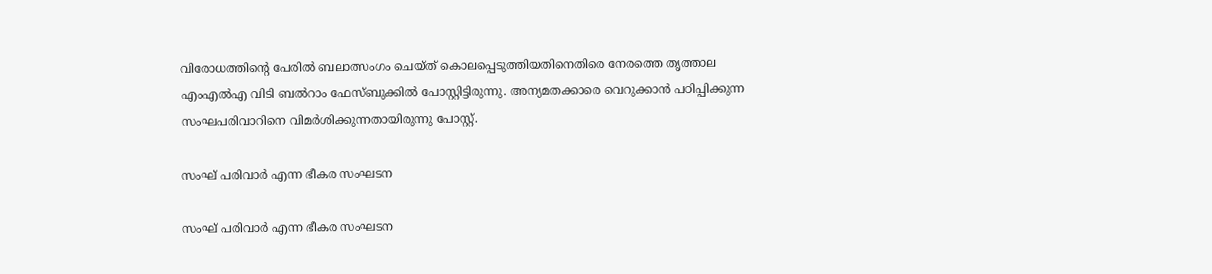വിരോധത്തിന്റെ പേരിൽ ബലാത്സംഗം ചെയ്ത് കൊലപ്പെടുത്തിയതിനെതിരെ നേരത്തെ തൃത്താല എംഎൽഎ വിടി ബൽറാം ഫേസ്ബുക്കിൽ പോസ്റ്റിട്ടിരുന്നു. അന്യമതക്കാരെ വെറുക്കാൻ പഠിപ്പിക്കുന്ന സംഘപരിവാറിനെ വിമർശിക്കുന്നതായിരുന്നു പോസ്റ്റ്.

സംഘ് പരിവാർ എന്ന ഭീകര സംഘടന

സംഘ് പരിവാർ എന്ന ഭീകര സംഘടന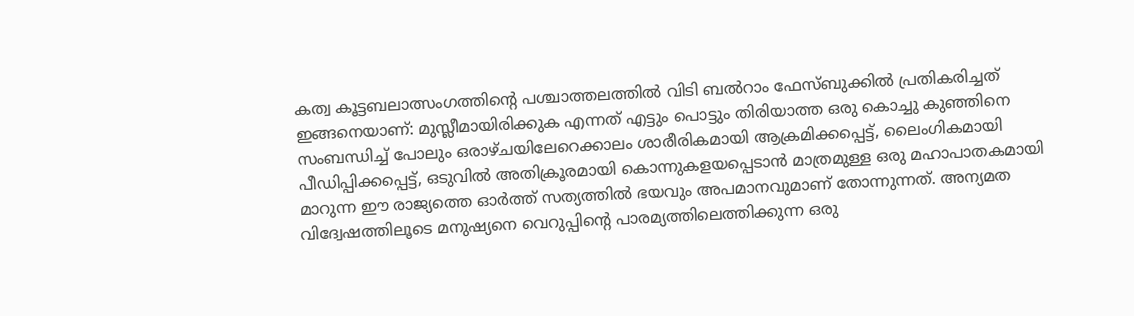കത്വ കൂട്ടബലാത്സംഗത്തിന്റെ പശ്ചാത്തലത്തിൽ വിടി ബൽറാം ഫേസ്ബുക്കിൽ പ്രതികരിച്ചത് ഇങ്ങനെയാണ്: മുസ്ലീമായിരിക്കുക എന്നത് എട്ടും പൊട്ടും തിരിയാത്ത ഒരു കൊച്ചു കുഞ്ഞിനെ സംബന്ധിച്ച് പോലും ഒരാഴ്ചയിലേറെക്കാലം ശാരീരികമായി ആക്രമിക്കപ്പെട്ട്, ലൈംഗികമായി പീഡിപ്പിക്കപ്പെട്ട്, ഒടുവിൽ അതിക്രൂരമായി കൊന്നുകളയപ്പെടാൻ മാത്രമുള്ള ഒരു മഹാപാതകമായി മാറുന്ന ഈ രാജ്യത്തെ ഓർത്ത് സത്യത്തിൽ ഭയവും അപമാനവുമാണ് തോന്നുന്നത്. അന്യമത വിദ്വേഷത്തിലൂടെ മനുഷ്യനെ വെറുപ്പിന്റെ പാരമ്യത്തിലെത്തിക്കുന്ന ഒരു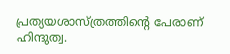പ്രത്യയശാസ്ത്രത്തിന്റെ പേരാണ് ഹിന്ദുത്വ.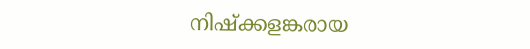നിഷ്ക്കളങ്കരായ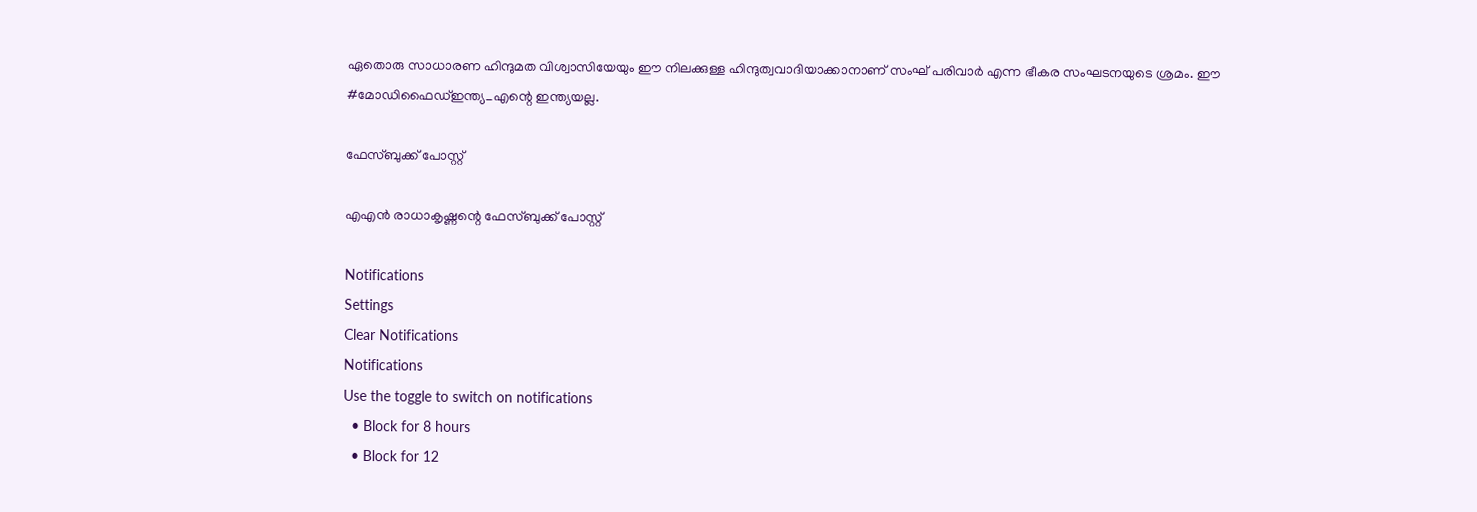ഏതൊരു സാധാരണ ഹിന്ദുമത വിശ്വാസിയേയും ഈ നിലക്കുള്ള ഹിന്ദുത്വവാദിയാക്കാനാണ് സംഘ് പരിവാർ എന്ന ഭീകര സംഘടനയുടെ ശ്രമം. ഈ #മോഡിഫൈഡ്ഇന്ത്യ_എന്റെ ഇന്ത്യയല്ല.

ഫേസ്ബുക്ക് പോസ്റ്റ്

എഎൻ രാധാകൃഷ്ണന്റെ ഫേസ്ബുക്ക് പോസ്റ്റ്

Notifications
Settings
Clear Notifications
Notifications
Use the toggle to switch on notifications
  • Block for 8 hours
  • Block for 12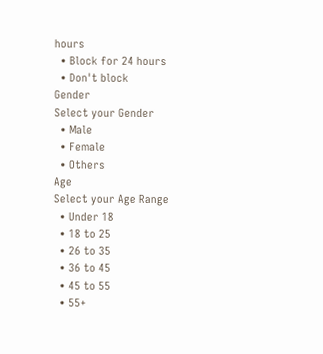hours
  • Block for 24 hours
  • Don't block
Gender
Select your Gender
  • Male
  • Female
  • Others
Age
Select your Age Range
  • Under 18
  • 18 to 25
  • 26 to 35
  • 36 to 45
  • 45 to 55
  • 55+